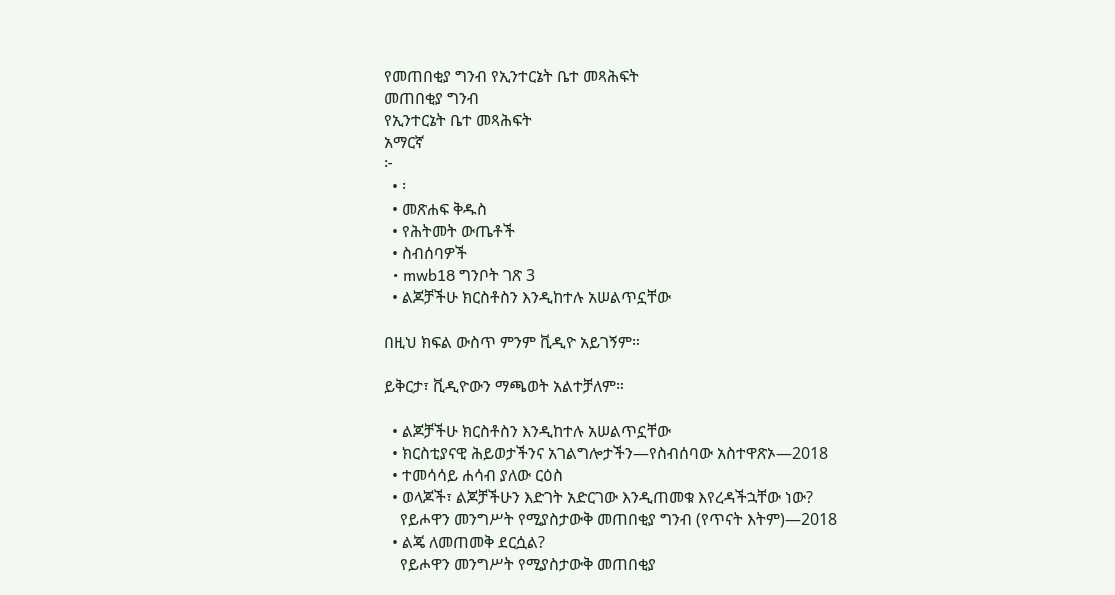የመጠበቂያ ግንብ የኢንተርኔት ቤተ መጻሕፍት
መጠበቂያ ግንብ
የኢንተርኔት ቤተ መጻሕፍት
አማርኛ
፦
  • ፡
  • መጽሐፍ ቅዱስ
  • የሕትመት ውጤቶች
  • ስብሰባዎች
  • mwb18 ግንቦት ገጽ 3
  • ልጆቻችሁ ክርስቶስን እንዲከተሉ አሠልጥኗቸው

በዚህ ክፍል ውስጥ ምንም ቪዲዮ አይገኝም።

ይቅርታ፣ ቪዲዮውን ማጫወት አልተቻለም።

  • ልጆቻችሁ ክርስቶስን እንዲከተሉ አሠልጥኗቸው
  • ክርስቲያናዊ ሕይወታችንና አገልግሎታችን—የስብሰባው አስተዋጽኦ—2018
  • ተመሳሳይ ሐሳብ ያለው ርዕስ
  • ወላጆች፣ ልጆቻችሁን እድገት አድርገው እንዲጠመቁ እየረዳችኋቸው ነው?
    የይሖዋን መንግሥት የሚያስታውቅ መጠበቂያ ግንብ (የጥናት እትም)—2018
  • ልጄ ለመጠመቅ ደርሷል?
    የይሖዋን መንግሥት የሚያስታውቅ መጠበቂያ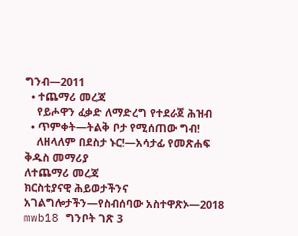ግንብ—2011
  • ተጨማሪ መረጃ
    የይሖዋን ፈቃድ ለማድረግ የተደራጀ ሕዝብ
  • ጥምቀት—ትልቅ ቦታ የሚሰጠው ግብ!
    ለዘላለም በደስታ ኑር!—አሳታፊ የመጽሐፍ ቅዱስ መማሪያ
ለተጨማሪ መረጃ
ክርስቲያናዊ ሕይወታችንና አገልግሎታችን—የስብሰባው አስተዋጽኦ—2018
mwb18 ግንቦት ገጽ 3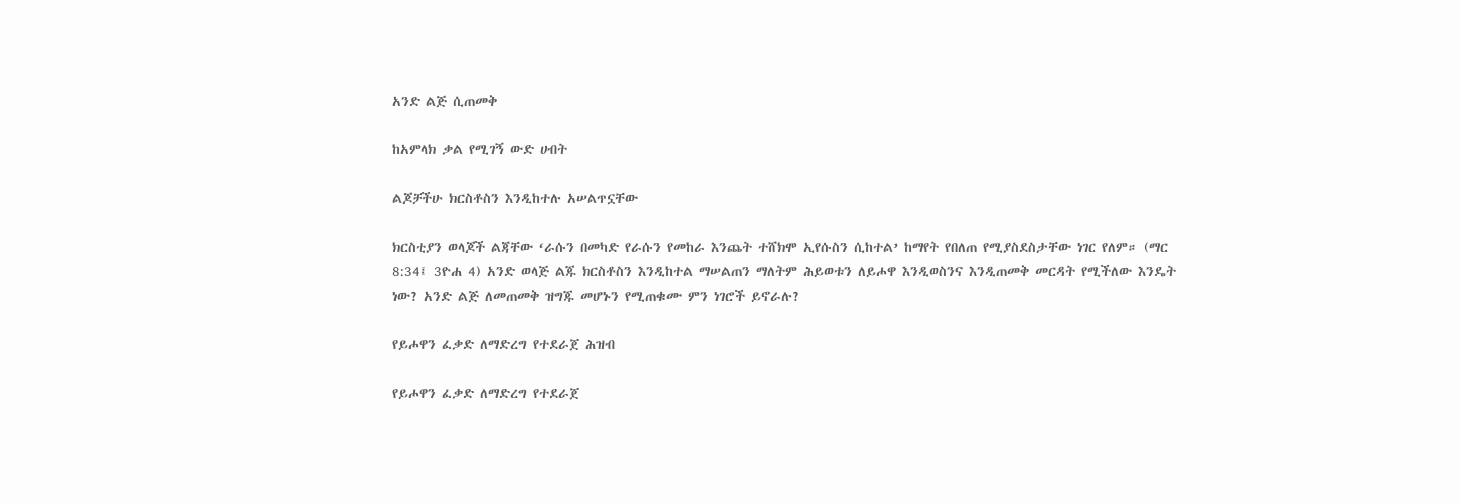አንድ ልጅ ሲጠመቅ

ከአምላክ ቃል የሚገኝ ውድ ሀብት

ልጆቻችሁ ክርስቶስን እንዲከተሉ አሠልጥኗቸው

ክርስቲያን ወላጆች ልጃቸው ‘ራሱን በመካድ የራሱን የመከራ እንጨት ተሸክሞ ኢየሱስን ሲከተል’ ከማየት የበለጠ የሚያስደስታቸው ነገር የለም። (ማር 8:34፤ 3ዮሐ 4) አንድ ወላጅ ልጁ ክርስቶስን እንዲከተል ማሠልጠን ማለትም ሕይወቱን ለይሖዋ እንዲወስንና እንዲጠመቅ መርዳት የሚችለው እንዴት ነው? አንድ ልጅ ለመጠመቅ ዝግጁ መሆኑን የሚጠቁሙ ምን ነገሮች ይኖራሉ?

የይሖዋን ፈቃድ ለማድረግ የተደራጀ ሕዝብ

የይሖዋን ፈቃድ ለማድረግ የተደራጀ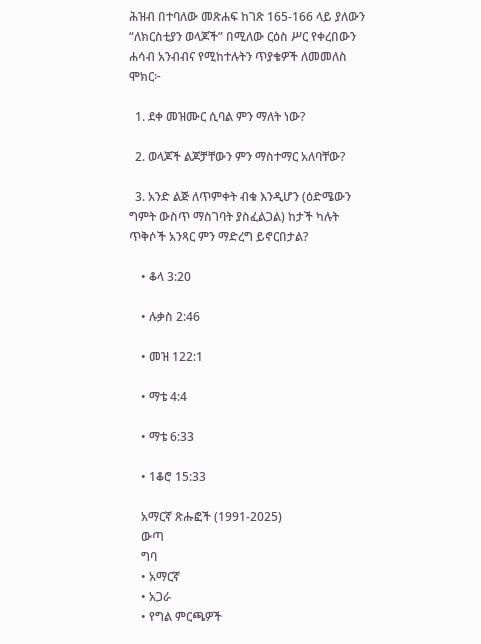ሕዝብ በተባለው መጽሐፍ ከገጽ 165-166 ላይ ያለውን “ለክርስቲያን ወላጆች” በሚለው ርዕስ ሥር የቀረበውን ሐሳብ አንብብና የሚከተሉትን ጥያቄዎች ለመመለስ ሞክር፦

  1. ደቀ መዝሙር ሲባል ምን ማለት ነው?

  2. ወላጆች ልጆቻቸውን ምን ማስተማር አለባቸው?

  3. አንድ ልጅ ለጥምቀት ብቁ እንዲሆን (ዕድሜውን ግምት ውስጥ ማስገባት ያስፈልጋል) ከታች ካሉት ጥቅሶች አንጻር ምን ማድረግ ይኖርበታል?

    • ቆላ 3:20

    • ሉቃስ 2:46

    • መዝ 122:1

    • ማቴ 4:4

    • ማቴ 6:33

    • 1ቆሮ 15:33

    አማርኛ ጽሑፎች (1991-2025)
    ውጣ
    ግባ
    • አማርኛ
    • አጋራ
    • የግል ምርጫዎች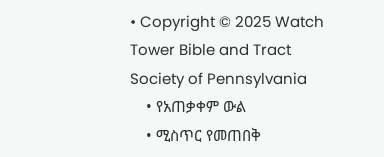• Copyright © 2025 Watch Tower Bible and Tract Society of Pennsylvania
    • የአጠቃቀም ውል
    • ሚስጥር የመጠበቅ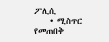ፖሊሲ
    • ሚስጥር የመጠበቅ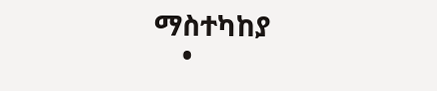ማስተካከያ
    •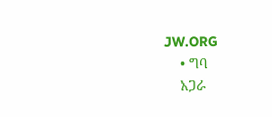JW.ORG
    • ግባ
    አጋራ